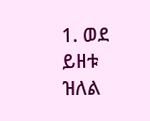1. ወደ ይዘቱ ዝለል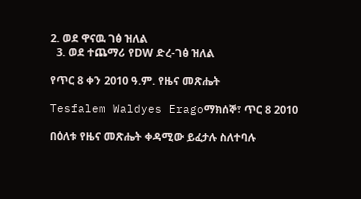2. ወደ ዋናዉ ገፅ ዝለል
  3. ወደ ተጨማሪ የDW ድረ-ገፅ ዝለል

የጥር 8 ቀን 2010 ዓ.ም. የዜና መጽሔት

Tesfalem Waldyes Eragoማክሰኞ፣ ጥር 8 2010

በዕለቱ የዜና መጽሔት ቀዳሚው ይፈታሉ ስለተባሉ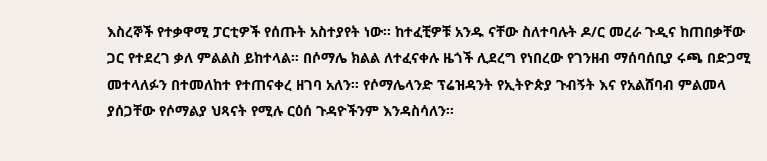እስረኞች የተቃዋሚ ፓርቲዎች የሰጡት አስተያየት ነው። ከተፈቺዎቹ አንዱ ናቸው ስለተባሉት ዶ/ር መረራ ጉዲና ከጠበቃቸው ጋር የተደረገ ቃለ ምልልስ ይከተላል። በሶማሌ ክልል ለተፈናቀሉ ዜጎች ሊደረግ የነበረው የገንዘብ ማሰባሰቢያ ሩጫ በድጋሚ መተላለፉን በተመለከተ የተጠናቀረ ዘገባ አለን። የሶማሌላንድ ፕሬዝዳንት የኢትዮጵያ ጉብኝት እና የአልሸባብ ምልመላ ያሰጋቸው የሶማልያ ህጻናት የሚሉ ርዕሰ ጉዳዮችንም እንዳስሳለን፡፡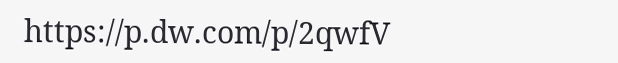https://p.dw.com/p/2qwfV